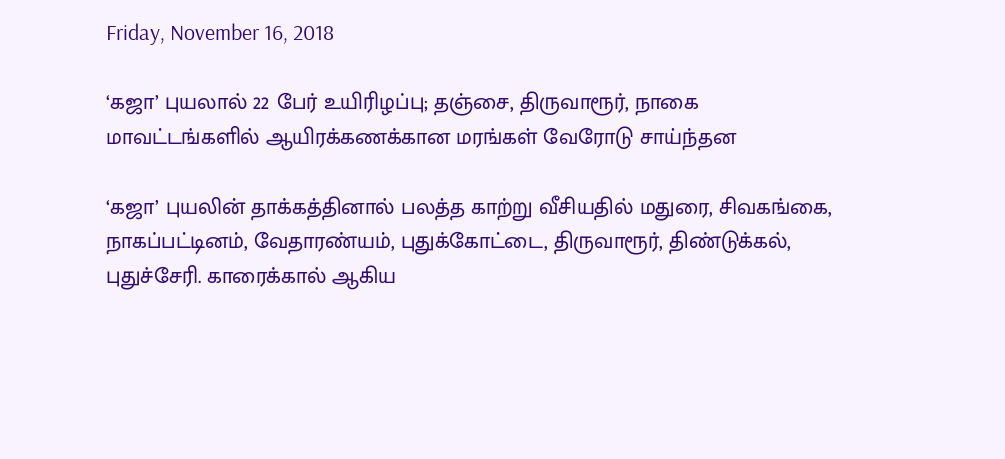Friday, November 16, 2018

‘கஜா’ புயலால் 22 பேர் உயிரிழப்பு; தஞ்சை, திருவாரூர், நாகை மாவட்டங்களில் ஆயிரக்கணக்கான மரங்கள் வேரோடு சாய்ந்தன

‘கஜா’ புயலின் தாக்கத்தினால் பலத்த காற்று வீசியதில் மதுரை, சிவகங்கை, நாகப்பட்டினம், வேதாரண்யம், புதுக்கோட்டை, திருவாரூர், திண்டுக்கல், புதுச்சேரி. காரைக்கால் ஆகிய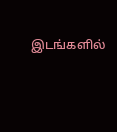இடங்களில்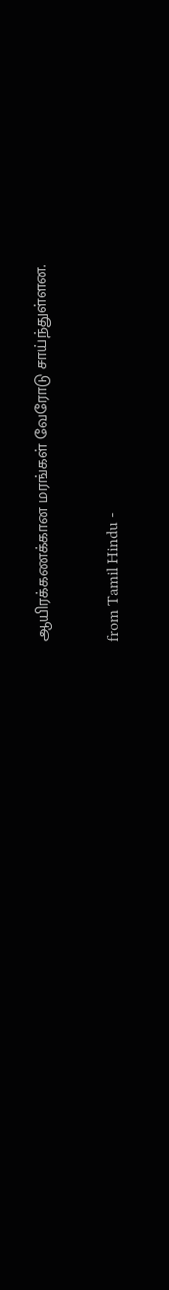ஆயிரக்கணக்கான மரங்கள் வேரோடு சாய்ந்துள்ளன.

from Tamil Hindu -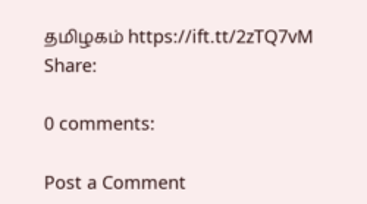தமிழகம் https://ift.tt/2zTQ7vM
Share:

0 comments:

Post a Comment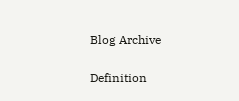Blog Archive

Definition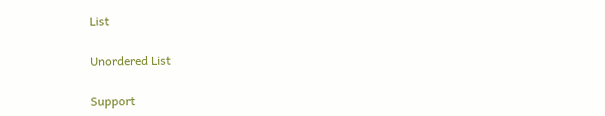List

Unordered List

Support